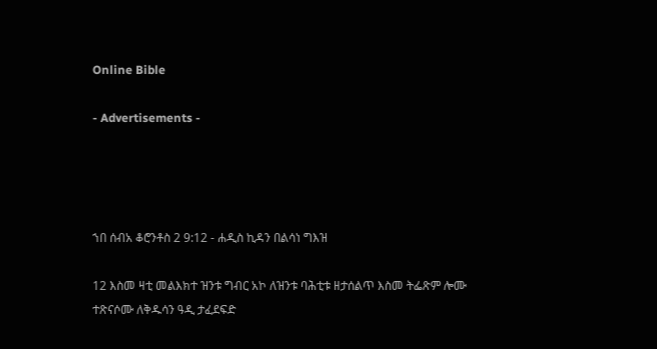Online Bible

- Advertisements -




ኀበ ሰብአ ቆሮንቶስ 2 9:12 - ሐዲስ ኪዳን በልሳነ ግእዝ

12 እስመ ዛቲ መልእክተ ዝንቱ ግብር አኮ ለዝንቱ ባሕቲቱ ዘታሰልጥ እስመ ትፌጽም ሎሙ ተጽናሶሙ ለቅዱሳን ዓዲ ታፈደፍድ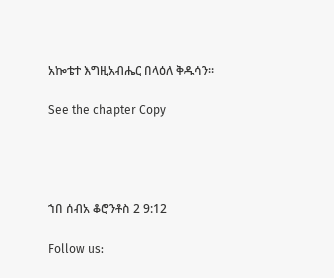አኰቴተ እግዚአብሔር በላዕለ ቅዱሳን።

See the chapter Copy




ኀበ ሰብአ ቆሮንቶስ 2 9:12

Follow us: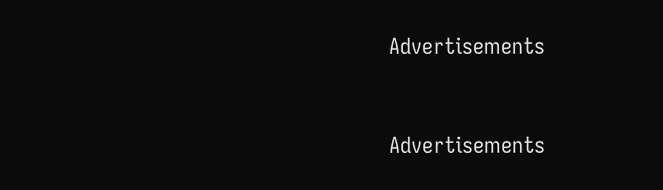Advertisements


Advertisements